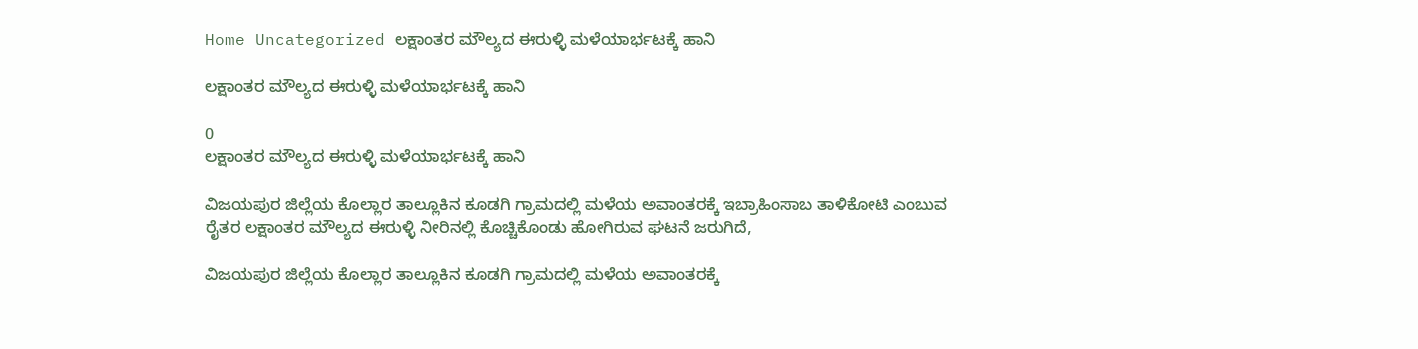Home Uncategorized ಲಕ್ಷಾಂತರ ಮೌಲ್ಯದ ಈರುಳ್ಳಿ ಮಳೆಯಾರ್ಭಟಕ್ಕೆ ಹಾನಿ

ಲಕ್ಷಾಂತರ ಮೌಲ್ಯದ ಈರುಳ್ಳಿ ಮಳೆಯಾರ್ಭಟಕ್ಕೆ ಹಾನಿ

0
ಲಕ್ಷಾಂತರ ಮೌಲ್ಯದ ಈರುಳ್ಳಿ ಮಳೆಯಾರ್ಭಟಕ್ಕೆ ಹಾನಿ

ವಿಜಯಪುರ ಜಿಲ್ಲೆಯ ಕೊಲ್ಲಾರ ತಾಲ್ಲೂಕಿನ ಕೂಡಗಿ ಗ್ರಾಮದಲ್ಲಿ ಮಳೆಯ ಅವಾಂತರಕ್ಕೆ ಇಬ್ರಾಹಿಂಸಾಬ ತಾಳಿಕೋಟಿ ಎಂಬುವ ರೈತರ ಲಕ್ಷಾಂತರ ಮೌಲ್ಯದ ಈರುಳ್ಳಿ ನೀರಿನಲ್ಲಿ ಕೊಚ್ಚಿಕೊಂಡು ಹೋಗಿರುವ ಘಟನೆ ಜರುಗಿದೆ,

ವಿಜಯಪುರ ಜಿಲ್ಲೆಯ ಕೊಲ್ಲಾರ ತಾಲ್ಲೂಕಿನ ಕೂಡಗಿ ಗ್ರಾಮದಲ್ಲಿ ಮಳೆಯ ಅವಾಂತರಕ್ಕೆ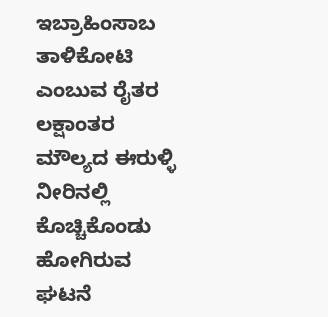ಇಬ್ರಾಹಿಂಸಾಬ ತಾಳಿಕೋಟಿ ಎಂಬುವ ರೈತರ ಲಕ್ಷಾಂತರ ಮೌಲ್ಯದ ಈರುಳ್ಳಿ ನೀರಿನಲ್ಲಿ ಕೊಚ್ಚಿಕೊಂಡು ಹೋಗಿರುವ ಘಟನೆ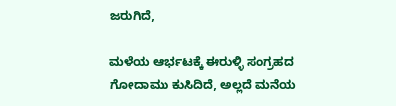ಜರುಗಿದೆ,

ಮಳೆಯ ಆರ್ಭಟಕ್ಕೆ ಈರುಳ್ಳಿ ಸಂಗ್ರಹದ ಗೋದಾಮು ಕುಸಿದಿದೆ, ಅಲ್ಲದೆ ಮನೆಯ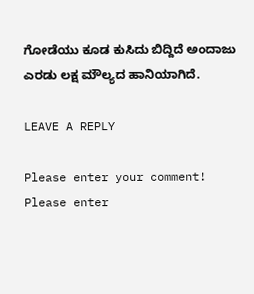ಗೋಡೆಯು ಕೂಡ ಕುಸಿದು ಬಿದ್ದಿದೆ ಅಂದಾಜು ಎರಡು ಲಕ್ಷ ಮೌಲ್ಯದ ಹಾನಿಯಾಗಿದೆ.

LEAVE A REPLY

Please enter your comment!
Please enter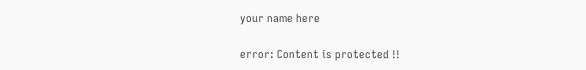your name here

error: Content is protected !!